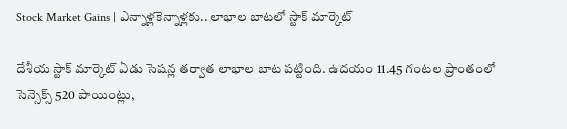Stock Market Gains | ఎన్నాళ్లకెన్నాళ్లకు.. లాభాల బాటలో స్టాక్ మార్కెట్

దేశీయ స్టాక్ మార్కెట్ ఏడు సెషన్ల తర్వాత లాభాల బాట పట్టింది. ఉదయం 11.45 గంటల ప్రాంతంలో సెన్సెక్స్ 520 పాయింట్లు,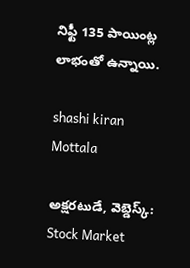నిఫ్టీ 135 పాయింట్ల లాభంతో ఉన్నాయి.

shashi kiran Mottala

అక్షరటుడే, వెబ్డెస్క్: Stock Market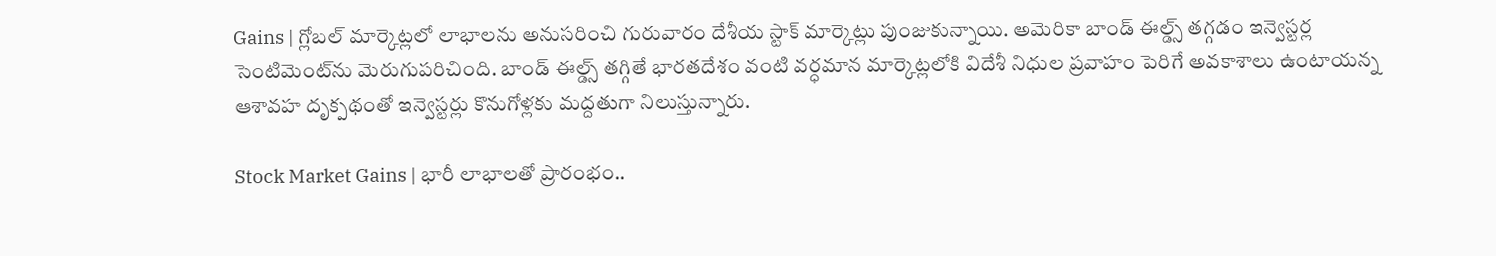Gains | గ్లోబల్ మార్కెట్లలో లాభాలను అనుసరించి గురువారం దేశీయ స్టాక్ మార్కెట్లు పుంజుకున్నాయి. అమెరికా బాండ్ ఈల్డ్స్ తగ్గడం ఇన్వెస్టర్ల సెంటిమెంట్‌ను మెరుగుపరిచింది. బాండ్ ఈల్డ్స్ తగ్గితే భారతదేశం వంటి వర్ధమాన మార్కెట్లలోకి విదేశీ నిధుల ప్రవాహం పెరిగే అవకాశాలు ఉంటాయన్న ఆశావహ దృక్పథంతో ఇన్వెస్టర్లు కొనుగోళ్లకు మద్దతుగా నిలుస్తున్నారు.

Stock Market Gains | భారీ లాభాలతో ప్రారంభం..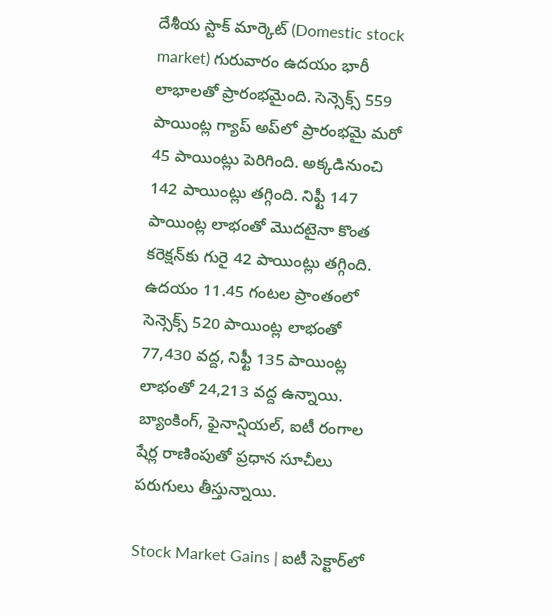దేశీయ స్టాక్ మార్కెట్ (Domestic stock market) గురువారం ఉదయం భారీ లాభాలతో ప్రారంభమైంది. సెన్సెక్స్ 559 పాయింట్ల గ్యాప్ అప్‌లో ప్రారంభమై మరో 45 పాయింట్లు పెరిగింది. అక్కడినుంచి 142 పాయింట్లు తగ్గింది. నిఫ్టీ 147 పాయింట్ల లాభంతో మొదటైనా కొంత కరెక్షన్‌కు గురై 42 పాయింట్లు తగ్గింది. ఉదయం 11.45 గంటల ప్రాంతంలో సెన్సెక్స్ 520 పాయింట్ల లాభంతో 77,430 వద్ద, నిఫ్టీ 135 పాయింట్ల లాభంతో 24,213 వద్ద ఉన్నాయి. బ్యాంకింగ్, ఫైనాన్షియల్, ఐటీ రంగాల షేర్ల రాణింపుతో ప్రధాన సూచీలు పరుగులు తీస్తున్నాయి.

Stock Market Gains | ఐటీ సెక్టార్‌లో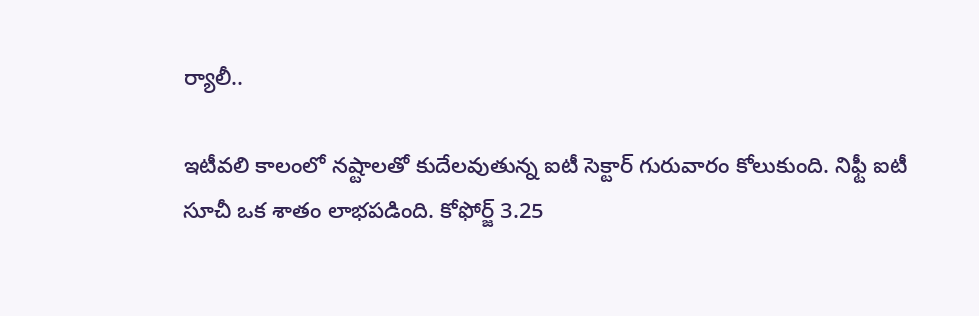ర్యాలీ..

ఇటీవలి కాలంలో నష్టాలతో కుదేలవుతున్న ఐటీ సెక్టార్ గురువారం కోలుకుంది. నిఫ్టీ ఐటీ సూచీ ఒక శాతం లాభపడింది. కోఫోర్జ్ 3.25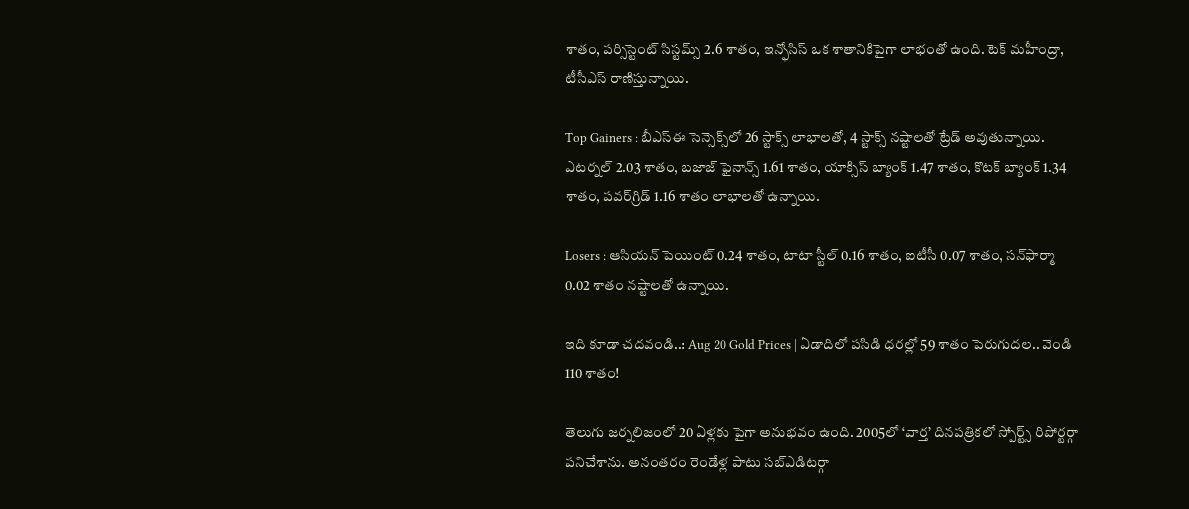శాతం, పర్సిస్టెంట్ సిస్టమ్స్ 2.6 శాతం, ఇన్ఫోసిస్ ఒక శాతానికిపైగా లాభంతో ఉంది. టెక్ మహీంద్రా, టీసీఎస్ రాణిస్తున్నాయి.

Top Gainers : బీఎస్ఈ సెన్సెక్స్‌లో 26 స్టాక్స్ లాభాలతో, 4 స్టాక్స్ నష్టాలతో ట్రేడ్ అవుతున్నాయి. ఎటర్నల్ 2.03 శాతం, బజాజ్ ఫైనాన్స్ 1.61 శాతం, యాక్సిస్ బ్యాంక్ 1.47 శాతం, కొటక్ బ్యాంక్ 1.34 శాతం, పవర్‌గ్రిడ్ 1.16 శాతం లాభాలతో ఉన్నాయి.

Losers : ఆసియన్ పెయింట్ 0.24 శాతం, టాటా స్టీల్ 0.16 శాతం, ఐటీసీ 0.07 శాతం, సన్‌ఫార్మా 0.02 శాతం నష్టాలతో ఉన్నాయి.

ఇది కూడా చదవండి..: Aug 20 Gold Prices | ఏడాదిలో పసిడి ధరల్లో 59 శాతం పెరుగుదల.. వెండి 110 శాతం!

తెలుగు జర్నలిజంలో 20 ఏళ్లకు పైగా అనుభవం ఉంది. 2005లో ‘వార్త’ దినపత్రికలో స్పోర్ట్స్ రిపోర్టర్గా పనిచేశాను. అనంతరం రెండేళ్ల పాటు సబ్ఎడిటర్గా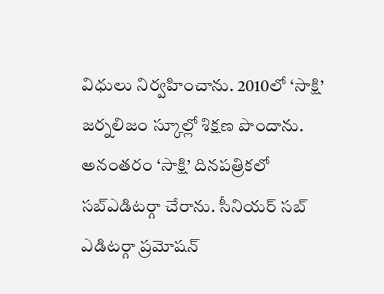విధులు నిర్వహించాను. 2010లో ‘సాక్షి’ జర్నలిజం స్కూల్లో శిక్షణ పొందాను. అనంతరం ‘సాక్షి’ దినపత్రికలో సబ్ఎడిటర్గా చేరాను. సీనియర్ సబ్ ఎడిటర్గా ప్రమోషన్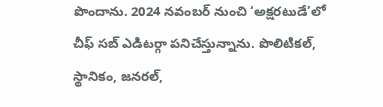పొందాను. 2024 నవంబర్ నుంచి ‘అక్షరటుడే’లో చీఫ్ సబ్ ఎడిటర్గా పనిచేస్తున్నాను. పొలిటికల్, స్థానికం, జనరల్,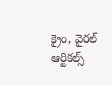క్రైం, వైరల్ ఆర్టికల్స్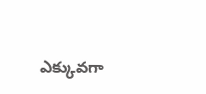ఎక్కువగా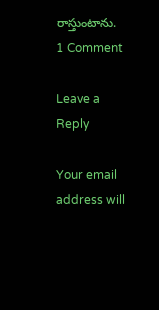రాస్తుంటాను.
1 Comment

Leave a Reply

Your email address will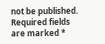not be published. Required fields are marked *